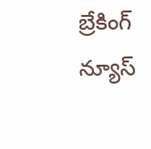బ్రేకింగ్ న్యూస్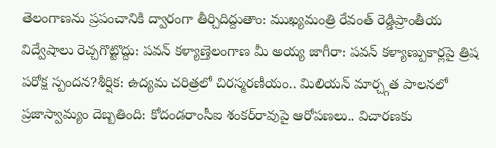తెలంగాణను ప్రపంచానికి ద్వారంగా తీర్చిదిద్దుతాం: ముఖ్యమంత్రి రేవంత్ రెడ్డిప్రాంతీయ విద్వేషాలు రెచ్చగొట్టొద్దు: పవన్ కళ్యాణ్తెలంగాణ మీ అయ్య జాగీరా: పవన్ కళ్యాణ్పుకార్లపై త్రిష పరోక్ష స్పందన?శీర్షిక: ఉద్యమ చరిత్రలో చిరస్మరణీయం.. మిలియన్ మార్చ్గత పాలనలో ప్రజాస్వామ్యం దెబ్బతింది: కోదండరాంసీఐ శంకర్‌రావుపై ఆరోపణలు.. విచారణకు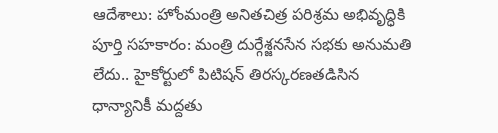ఆదేశాలు: హోంమంత్రి అనితచిత్ర పరిశ్రమ అభివృద్ధికి పూర్తి సహకారం: మంత్రి దుర్గేశ్జనసేన సభకు అనుమతి లేదు.. హైకోర్టులో పిటిషన్ తిరస్కరణతడిసిన ధాన్యానికీ మద్దతు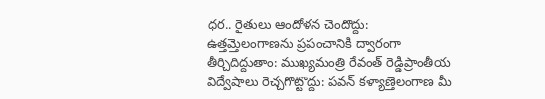ధర.. రైతులు ఆందోళన చెందొద్దు: ఉత్తమ్తెలంగాణను ప్రపంచానికి ద్వారంగా తీర్చిదిద్దుతాం: ముఖ్యమంత్రి రేవంత్ రెడ్డిప్రాంతీయ విద్వేషాలు రెచ్చగొట్టొద్దు: పవన్ కళ్యాణ్తెలంగాణ మీ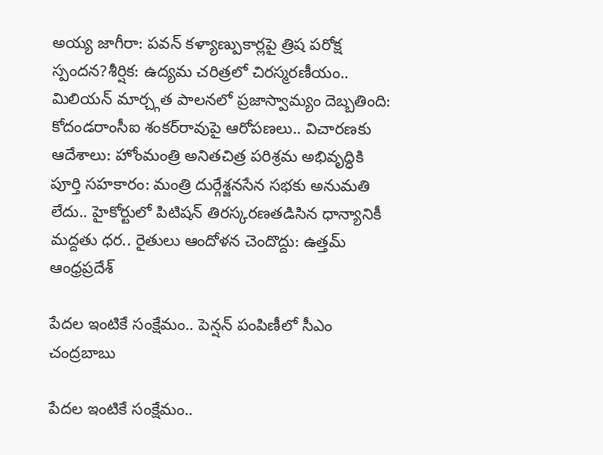అయ్య జాగీరా: పవన్ కళ్యాణ్పుకార్లపై త్రిష పరోక్ష స్పందన?శీర్షిక: ఉద్యమ చరిత్రలో చిరస్మరణీయం.. మిలియన్ మార్చ్గత పాలనలో ప్రజాస్వామ్యం దెబ్బతింది: కోదండరాంసీఐ శంకర్‌రావుపై ఆరోపణలు.. విచారణకు ఆదేశాలు: హోంమంత్రి అనితచిత్ర పరిశ్రమ అభివృద్ధికి పూర్తి సహకారం: మంత్రి దుర్గేశ్జనసేన సభకు అనుమతి లేదు.. హైకోర్టులో పిటిషన్ తిరస్కరణతడిసిన ధాన్యానికీ మద్దతు ధర.. రైతులు ఆందోళన చెందొద్దు: ఉత్తమ్
ఆంధ్రప్రదేశ్

పేదల ఇంటికే సంక్షేమం.. పెన్షన్ పంపిణీలో సీఎం చంద్రబాబు

పేదల ఇంటికే సంక్షేమం..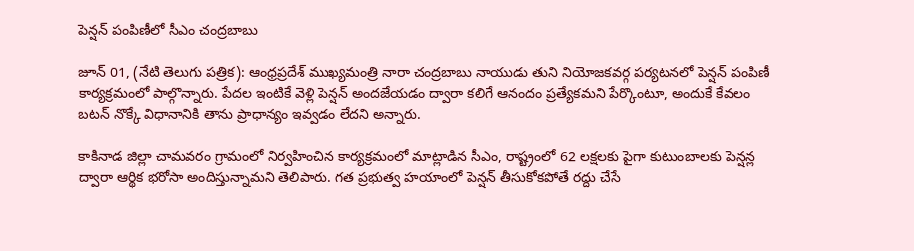పెన్షన్ పంపిణీలో సీఎం చంద్రబాబు

జూన్ 01, (నేటి తెలుగు పత్రిక): ఆంధ్రప్రదేశ్ ముఖ్యమంత్రి నారా చంద్రబాబు నాయుడు తుని నియోజకవర్గ పర్యటనలో పెన్షన్ పంపిణీ కార్యక్రమంలో పాల్గొన్నారు. పేదల ఇంటికే వెళ్లి పెన్షన్ అందజేయడం ద్వారా కలిగే ఆనందం ప్రత్యేకమని పేర్కొంటూ, అందుకే కేవలం బటన్ నొక్కే విధానానికి తాను ప్రాధాన్యం ఇవ్వడం లేదని అన్నారు.

కాకినాడ జిల్లా చామవరం గ్రామంలో నిర్వహించిన కార్యక్రమంలో మాట్లాడిన సీఎం, రాష్ట్రంలో 62 లక్షలకు పైగా కుటుంబాలకు పెన్షన్ల ద్వారా ఆర్థిక భరోసా అందిస్తున్నామని తెలిపారు. గత ప్రభుత్వ హయాంలో పెన్షన్ తీసుకోకపోతే రద్దు చేసే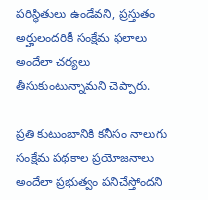పరిస్థితులు ఉండేవని, ప్రస్తుతం అర్హులందరికీ సంక్షేమ ఫలాలు అందేలా చర్యలు తీసుకుంటున్నామని చెప్పారు.

ప్రతి కుటుంబానికి కనీసం నాలుగు సంక్షేమ పథకాల ప్రయోజనాలు అందేలా ప్రభుత్వం పనిచేస్తోందని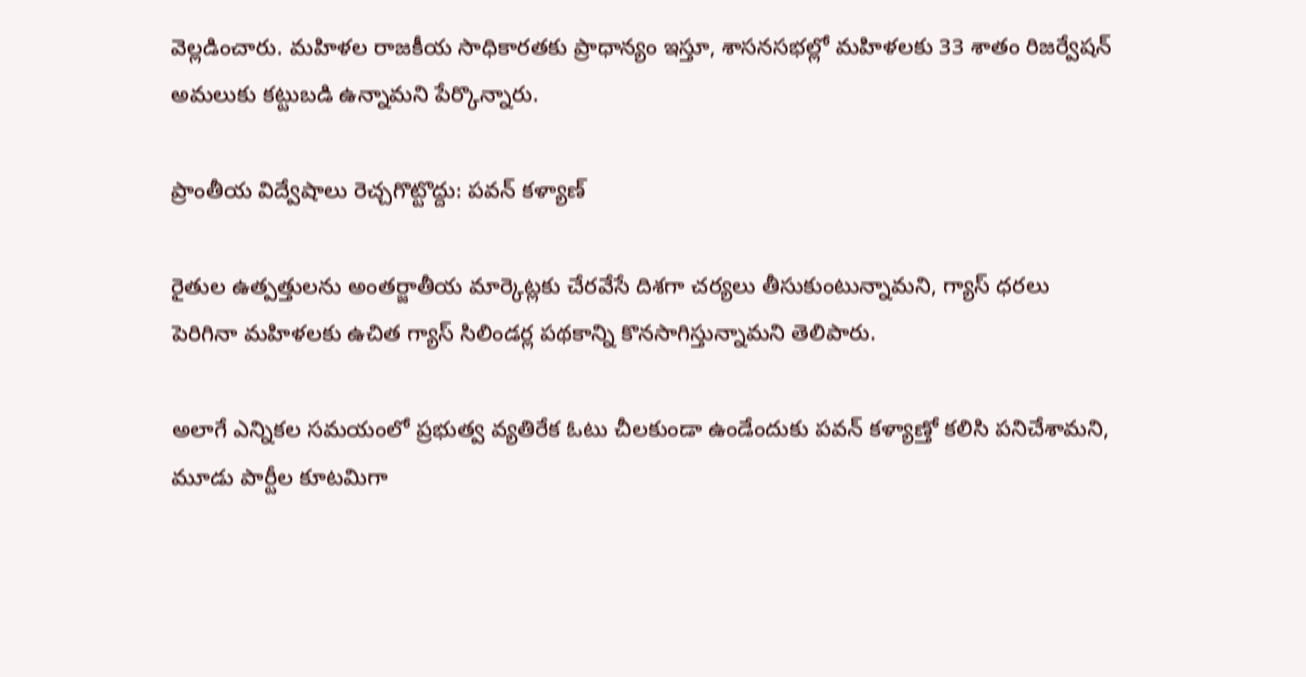వెల్లడించారు. మహిళల రాజకీయ సాధికారతకు ప్రాధాన్యం ఇస్తూ, శాసనసభల్లో మహిళలకు 33 శాతం రిజర్వేషన్ అమలుకు కట్టుబడి ఉన్నామని పేర్కొన్నారు.

ప్రాంతీయ విద్వేషాలు రెచ్చగొట్టొద్దు: పవన్ కళ్యాణ్

రైతుల ఉత్పత్తులను అంతర్జాతీయ మార్కెట్లకు చేరవేసే దిశగా చర్యలు తీసుకుంటున్నామని, గ్యాస్ ధరలు పెరిగినా మహిళలకు ఉచిత గ్యాస్ సిలిండర్ల పథకాన్ని కొనసాగిస్తున్నామని తెలిపారు.

అలాగే ఎన్నికల సమయంలో ప్రభుత్వ వ్యతిరేక ఓటు చీలకుండా ఉండేందుకు పవన్ కళ్యాణ్తో కలిసి పనిచేశామని, మూడు పార్టీల కూటమిగా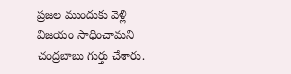ప్రజల ముందుకు వెళ్లి విజయం సాధించామని చంద్రబాబు గుర్తు చేశారు.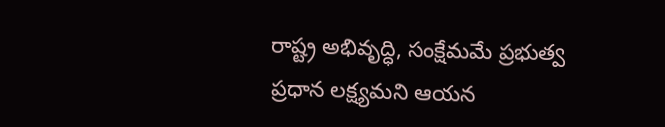రాష్ట్ర అభివృద్ధి, సంక్షేమమే ప్రభుత్వ ప్రధాన లక్ష్యమని ఆయన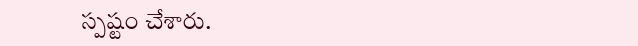స్పష్టం చేశారు.